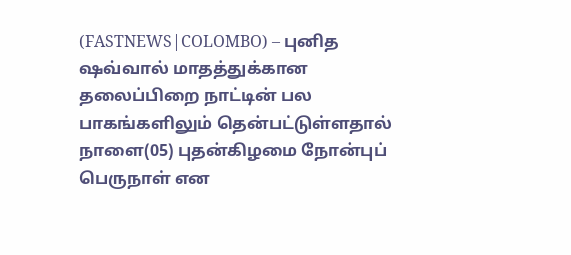(FASTNEWS|COLOMBO) – புனித ஷவ்வால் மாதத்துக்கான தலைப்பிறை நாட்டின் பல பாகங்களிலும் தென்பட்டுள்ளதால் நாளை(05) புதன்கிழமை நோன்புப் பெருநாள் என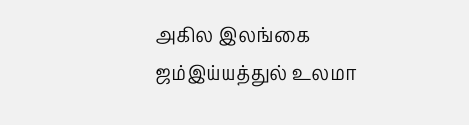அகில இலங்கை ஜம்இய்யத்துல் உலமா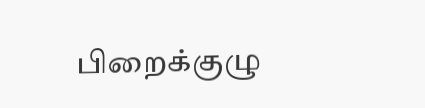பிறைக்குழு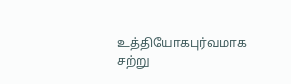உத்தியோகபுர்வமாக சற்று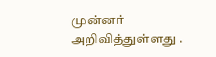முன்னர் அறிவித்துள்ளது .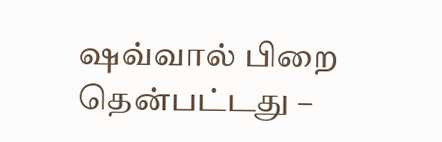ஷவ்வால் பிறை தென்பட்டது –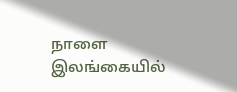நாளை இலங்கையில்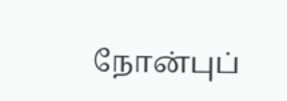நோன்புப்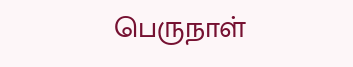பெருநாள்